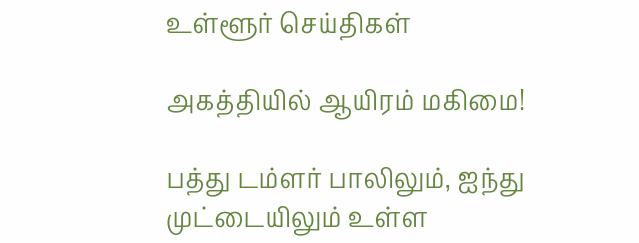உள்ளூர் செய்திகள்

அகத்தியில் ஆயிரம் மகிமை!

பத்து டம்ளர் பாலிலும், ஐந்து முட்டையிலும் உள்ள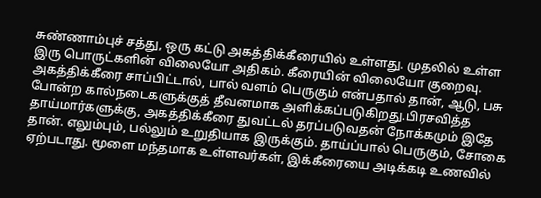சுண்ணாம்புச் சத்து, ஒரு கட்டு அகத்திக்கீரையில் உள்ளது. முதலில் உள்ள இரு பொருட்களின் விலையோ அதிகம். கீரையின் விலையோ குறைவு. அகத்திக்கீரை சாப்பிட்டால், பால் வளம் பெருகும் என்பதால் தான், ஆடு, பசு போன்ற கால்நடைகளுக்குத் தீவனமாக அளிக்கப்படுகிறது.பிரசவித்த தாய்மார்களுக்கு, அகத்திக்கீரை துவட்டல் தரப்படுவதன் நோக்கமும் இதே தான். எலும்பும், பல்லும் உறுதியாக இருக்கும். தாய்ப்பால் பெருகும், சோகை ஏற்படாது. மூளை மந்தமாக உள்ளவர்கள், இக்கீரையை அடிக்கடி உணவில்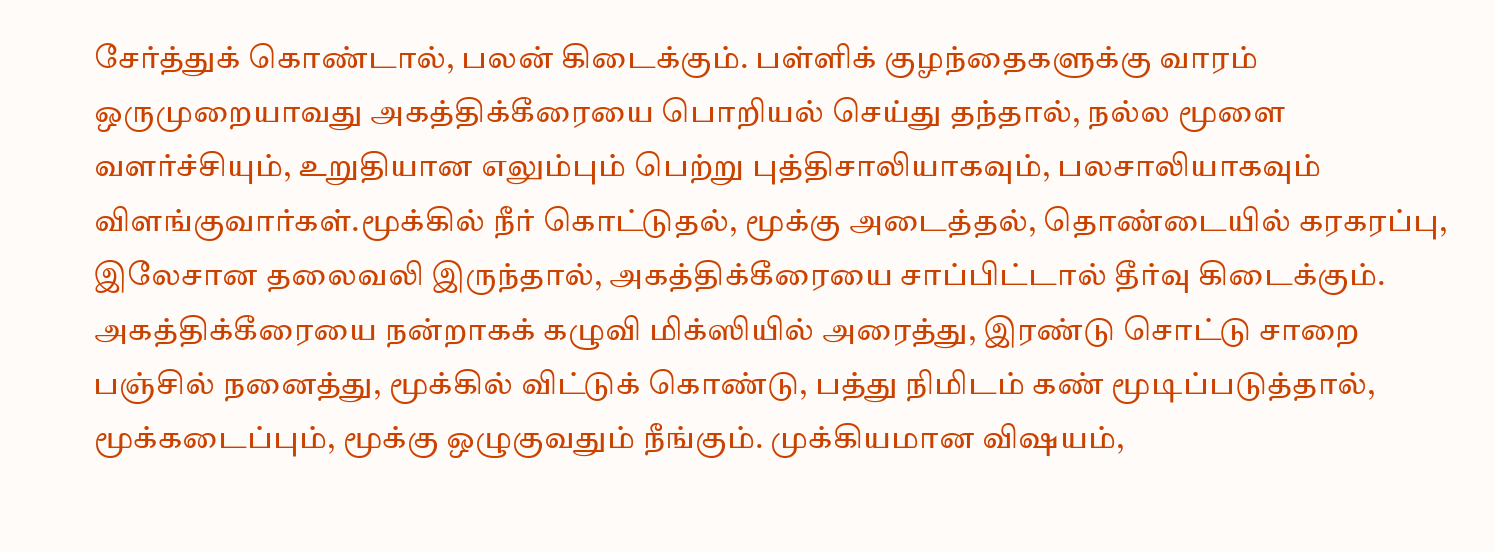சேர்த்துக் கொண்டால், பலன் கிடைக்கும். பள்ளிக் குழந்தைகளுக்கு வாரம் ஒருமுறையாவது அகத்திக்கீரையை பொறியல் செய்து தந்தால், நல்ல மூளை வளர்ச்சியும், உறுதியான எலும்பும் பெற்று புத்திசாலியாகவும், பலசாலியாகவும் விளங்குவார்கள்.மூக்கில் நீர் கொட்டுதல், மூக்கு அடைத்தல், தொண்டையில் கரகரப்பு, இலேசான தலைவலி இருந்தால், அகத்திக்கீரையை சாப்பிட்டால் தீர்வு கிடைக்கும். அகத்திக்கீரையை நன்றாகக் கழுவி மிக்ஸியில் அரைத்து, இரண்டு சொட்டு சாறை பஞ்சில் நனைத்து, மூக்கில் விட்டுக் கொண்டு, பத்து நிமிடம் கண் மூடிப்படுத்தால், மூக்கடைப்பும், மூக்கு ஒழுகுவதும் நீங்கும். முக்கியமான விஷயம்,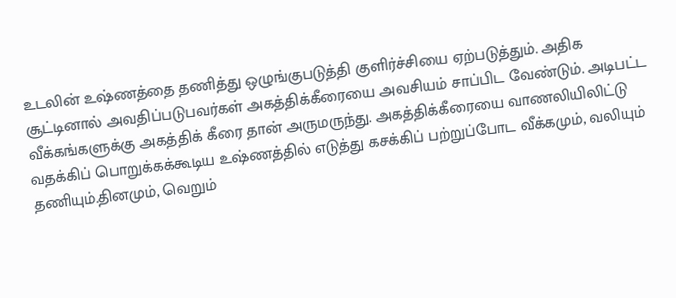உடலின் உஷ்ணத்தை தணித்து ஒழுங்குபடுத்தி குளிர்ச்சியை ஏற்படுத்தும். அதிக சூட்டினால் அவதிப்படுபவர்கள் அகத்திக்கீரையை அவசியம் சாப்பிட வேண்டும். அடிபட்ட வீக்கங்களுக்கு அகத்திக் கீரை தான் அருமருந்து. அகத்திக்கீரையை வாணலியிலிட்டு வதக்கிப் பொறுக்கக்கூடிய உஷ்ணத்தில் எடுத்து கசக்கிப் பற்றுப்போட வீக்கமும், வலியும் தணியும்.தினமும், வெறும்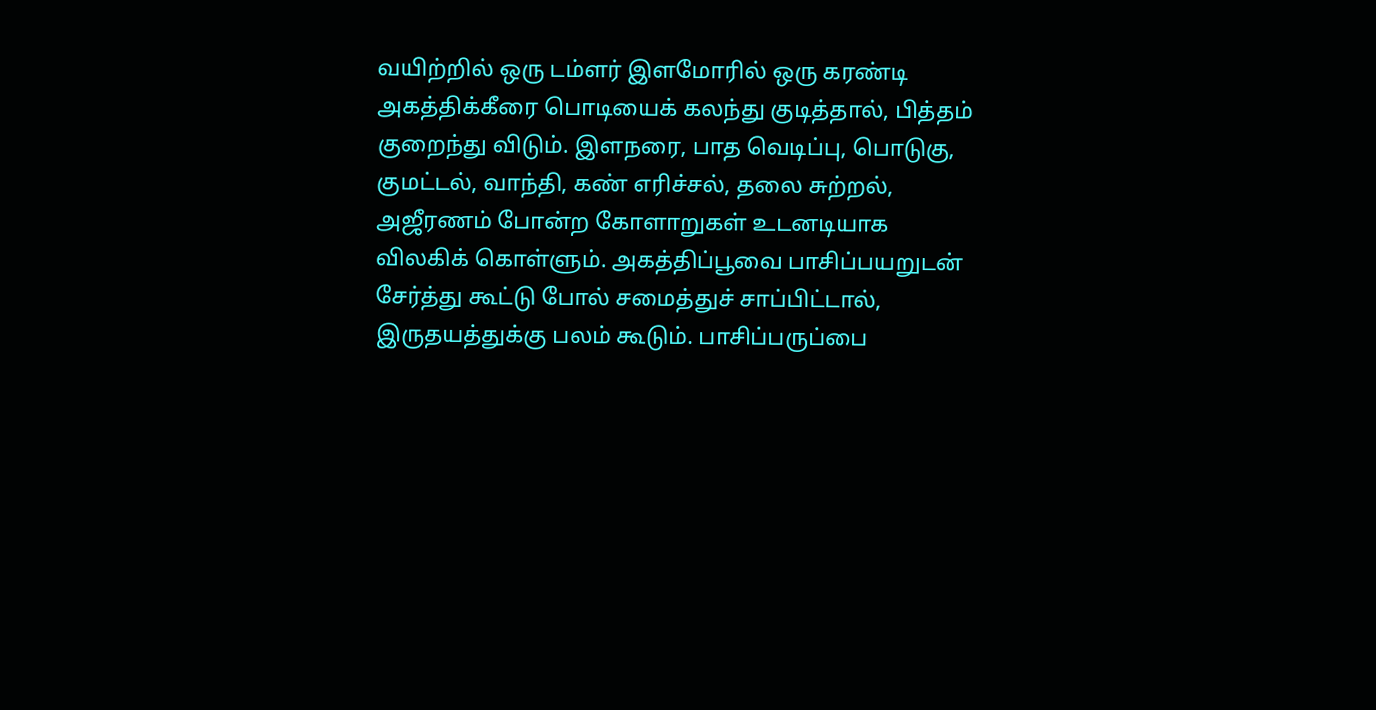வயிற்றில் ஒரு டம்ளர் இளமோரில் ஒரு கரண்டி அகத்திக்கீரை பொடியைக் கலந்து குடித்தால், பித்தம் குறைந்து விடும். இளநரை, பாத வெடிப்பு, பொடுகு, குமட்டல், வாந்தி, கண் எரிச்சல், தலை சுற்றல், அஜீரணம் போன்ற கோளாறுகள் உடனடியாக விலகிக் கொள்ளும். அகத்திப்பூவை பாசிப்பயறுடன் சேர்த்து கூட்டு போல் சமைத்துச் சாப்பிட்டால், இருதயத்துக்கு பலம் கூடும். பாசிப்பருப்பை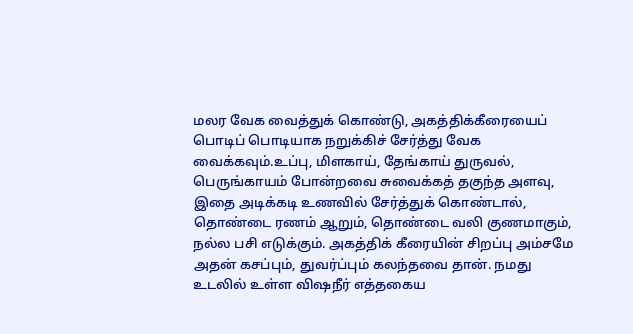மலர வேக வைத்துக் கொண்டு, அகத்திக்கீரையைப் பொடிப் பொடியாக நறுக்கிச் சேர்த்து வேக வைக்கவும்.உப்பு, மிளகாய், தேங்காய் துருவல், பெருங்காயம் போன்றவை சுவைக்கத் தகுந்த அளவு, இதை அடிக்கடி உணவில் சேர்த்துக் கொண்டால், தொண்டை ரணம் ஆறும், தொண்டை வலி குணமாகும், நல்ல பசி எடுக்கும். அகத்திக் கீரையின் சிறப்பு அம்சமே அதன் கசப்பும், துவர்ப்பும் கலந்தவை தான். நமது உடலில் உள்ள விஷநீர் எத்தகைய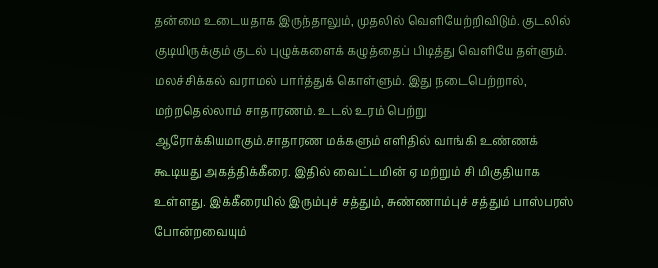தன்மை உடையதாக இருந்தாலும், முதலில் வெளியேற்றிவிடும். குடலில் குடியிருக்கும் குடல் புழுக்களைக் கழுத்தைப் பிடித்து வெளியே தள்ளும். மலச்சிக்கல் வராமல் பார்த்துக் கொள்ளும். இது நடைபெற்றால், மற்றதெல்லாம் சாதாரணம். உடல் உரம் பெற்று ஆரோக்கியமாகும்.சாதாரண மக்களும் எளிதில் வாங்கி உண்ணக் கூடியது அகத்திக்கீரை. இதில் வைட்டமின் ஏ மற்றும் சி மிகுதியாக உள்ளது. இக்கீரையில் இரும்புச் சத்தும், சுண்ணாம்புச் சத்தும் பாஸ்பரஸ் போன்றவையும்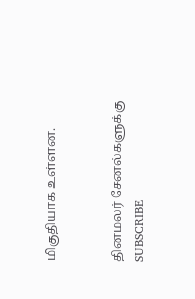மிகுதியாக உள்ளன.


தினமலர் சேனல்களுக்கு SUBSCRIBE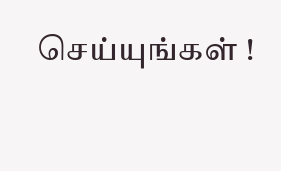செய்யுங்கள் !